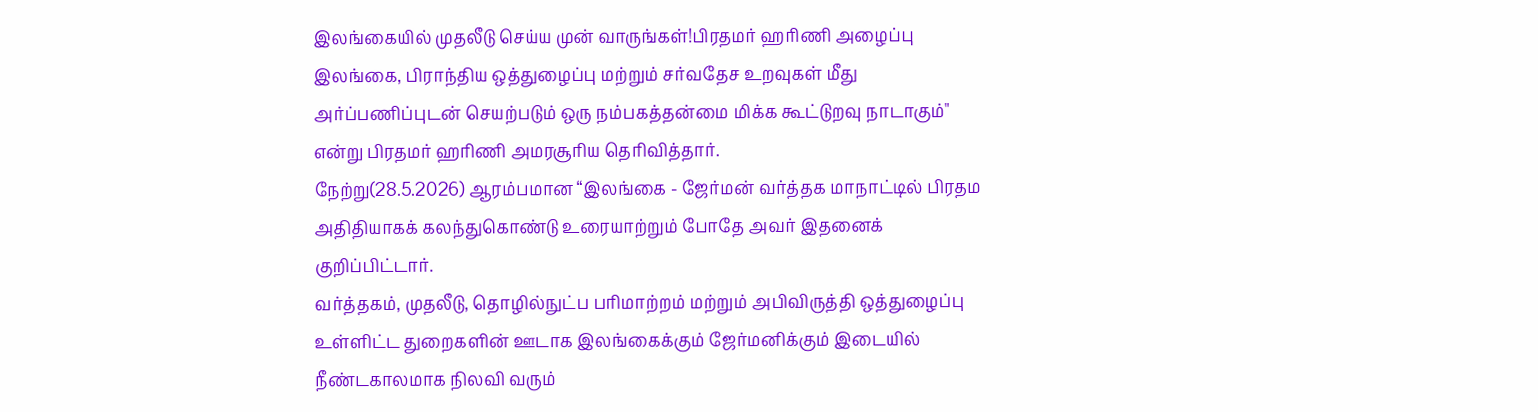இலங்கையில் முதலீடு செய்ய முன் வாருங்கள்!பிரதமர் ஹரிணி அழைப்பு
இலங்கை, பிராந்திய ஒத்துழைப்பு மற்றும் சர்வதேச உறவுகள் மீது அர்ப்பணிப்புடன் செயற்படும் ஒரு நம்பகத்தன்மை மிக்க கூட்டுறவு நாடாகும்" என்று பிரதமர் ஹரிணி அமரசூரிய தெரிவித்தார்.
நேற்று(28.5.2026) ஆரம்பமான “இலங்கை - ஜேர்மன் வர்த்தக மாநாட்டில் பிரதம அதிதியாகக் கலந்துகொண்டு உரையாற்றும் போதே அவர் இதனைக் குறிப்பிட்டார்.
வர்த்தகம், முதலீடு, தொழில்நுட்ப பரிமாற்றம் மற்றும் அபிவிருத்தி ஒத்துழைப்பு உள்ளிட்ட துறைகளின் ஊடாக இலங்கைக்கும் ஜேர்மனிக்கும் இடையில் நீண்டகாலமாக நிலவி வரும்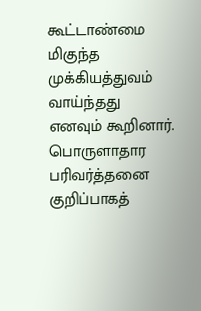கூட்டாண்மை மிகுந்த முக்கியத்துவம் வாய்ந்தது எனவும் கூறினார்.
பொருளாதார பரிவர்த்தனை
குறிப்பாகத்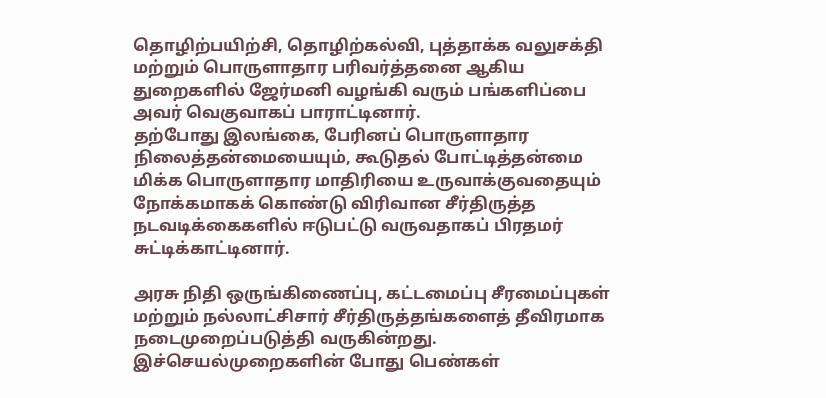தொழிற்பயிற்சி, தொழிற்கல்வி, புத்தாக்க வலுசக்தி மற்றும் பொருளாதார பரிவர்த்தனை ஆகிய துறைகளில் ஜேர்மனி வழங்கி வரும் பங்களிப்பை அவர் வெகுவாகப் பாராட்டினார்.
தற்போது இலங்கை, பேரினப் பொருளாதார நிலைத்தன்மையையும், கூடுதல் போட்டித்தன்மை மிக்க பொருளாதார மாதிரியை உருவாக்குவதையும் நோக்கமாகக் கொண்டு விரிவான சீர்திருத்த நடவடிக்கைகளில் ஈடுபட்டு வருவதாகப் பிரதமர் சுட்டிக்காட்டினார்.

அரசு நிதி ஒருங்கிணைப்பு, கட்டமைப்பு சீரமைப்புகள் மற்றும் நல்லாட்சிசார் சீர்திருத்தங்களைத் தீவிரமாக நடைமுறைப்படுத்தி வருகின்றது.
இச்செயல்முறைகளின் போது பெண்கள்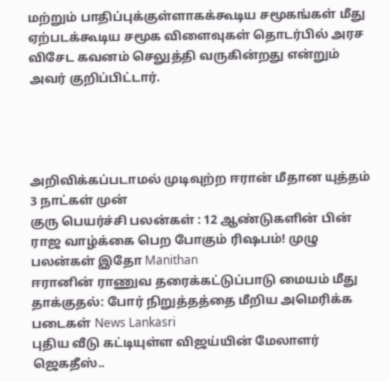மற்றும் பாதிப்புக்குள்ளாகக்கூடிய சமூகங்கள் மீது ஏற்படக்கூடிய சமூக விளைவுகள் தொடர்பில் அரச விசேட கவனம் செலுத்தி வருகின்றது என்றும் அவர் குறிப்பிட்டார்.




அறிவிக்கப்படாமல் முடிவுற்ற ஈரான் மீதான யுத்தம் 3 நாட்கள் முன்
குரு பெயர்ச்சி பலன்கள் : 12 ஆண்டுகளின் பின் ராஜ வாழ்க்கை பெற போகும் ரிஷபம்! முழு பலன்கள் இதோ Manithan
ஈரானின் ராணுவ தரைக்கட்டுப்பாடு மையம் மீது தாக்குதல்: போர் நிறுத்தத்தை மீறிய அமெரிக்க படைகள் News Lankasri
புதிய வீடு கட்டியுள்ள விஜய்யின் மேலாளர் ஜெகதீஸ்..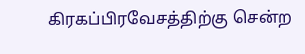கிரகப்பிரவேசத்திற்கு சென்ற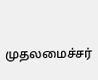முதலமைச்சர்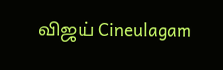விஜய் Cineulagam